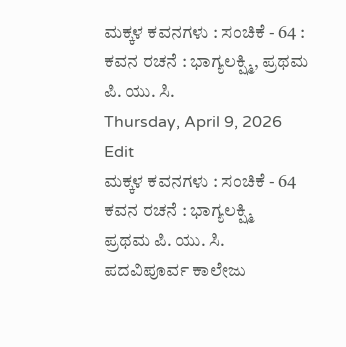ಮಕ್ಕಳ ಕವನಗಳು : ಸಂಚಿಕೆ - 64 : ಕವನ ರಚನೆ : ಭಾಗ್ಯಲಕ್ಷ್ಮಿ, ಪ್ರಥಮ ಪಿ. ಯು. ಸಿ.
Thursday, April 9, 2026
Edit
ಮಕ್ಕಳ ಕವನಗಳು : ಸಂಚಿಕೆ - 64
ಕವನ ರಚನೆ : ಭಾಗ್ಯಲಕ್ಷ್ಮಿ
ಪ್ರಥಮ ಪಿ. ಯು. ಸಿ.
ಪದವಿಪೂರ್ವ ಕಾಲೇಜು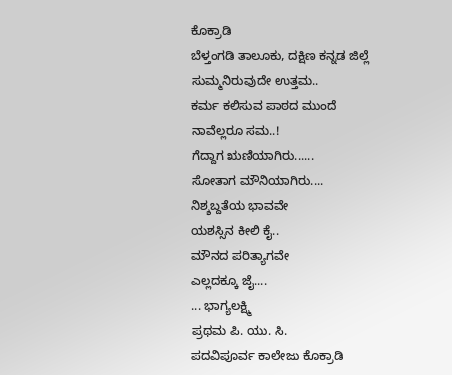ಕೊಕ್ರಾಡಿ
ಬೆಳ್ತಂಗಡಿ ತಾಲೂಕು, ದಕ್ಷಿಣ ಕನ್ನಡ ಜಿಲ್ಲೆ
ಸುಮ್ಮನಿರುವುದೇ ಉತ್ತಮ..
ಕರ್ಮ ಕಲಿಸುವ ಪಾಠದ ಮುಂದೆ
ನಾವೆಲ್ಲರೂ ಸಮ..!
ಗೆದ್ದಾಗ ಋಣಿಯಾಗಿರು......
ಸೋತಾಗ ಮೌನಿಯಾಗಿರು....
ನಿಶ್ಶಬ್ದತೆಯ ಭಾವವೇ
ಯಶಸ್ಸಿನ ಕೀಲಿ ಕೈ..
ಮೌನದ ಪರಿತ್ಯಾಗವೇ
ಎಲ್ಲದಕ್ಕೂ ಜೈ....
... ಭಾಗ್ಯಲಕ್ಷ್ಮಿ
ಪ್ರಥಮ ಪಿ. ಯು. ಸಿ.
ಪದವಿಪೂರ್ವ ಕಾಲೇಜು ಕೊಕ್ರಾಡಿ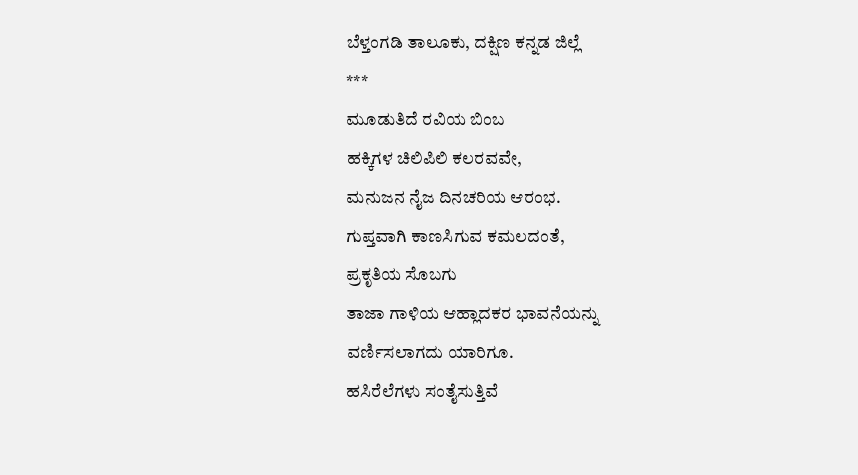ಬೆಳ್ತಂಗಡಿ ತಾಲೂಕು, ದಕ್ಷಿಣ ಕನ್ನಡ ಜಿಲ್ಲೆ
***
ಮೂಡುತಿದೆ ರವಿಯ ಬಿಂಬ
ಹಕ್ಕಿಗಳ ಚಿಲಿಪಿಲಿ ಕಲರವವೇ,
ಮನುಜನ ನೈಜ ದಿನಚರಿಯ ಆರಂಭ.
ಗುಪ್ತವಾಗಿ ಕಾಣಸಿಗುವ ಕಮಲದಂತೆ,
ಪ್ರಕೃತಿಯ ಸೊಬಗು
ತಾಜಾ ಗಾಳಿಯ ಆಹ್ಲಾದಕರ ಭಾವನೆಯನ್ನು
ವರ್ಣಿಸಲಾಗದು ಯಾರಿಗೂ.
ಹಸಿರೆಲೆಗಳು ಸಂತೈಸುತ್ತಿವೆ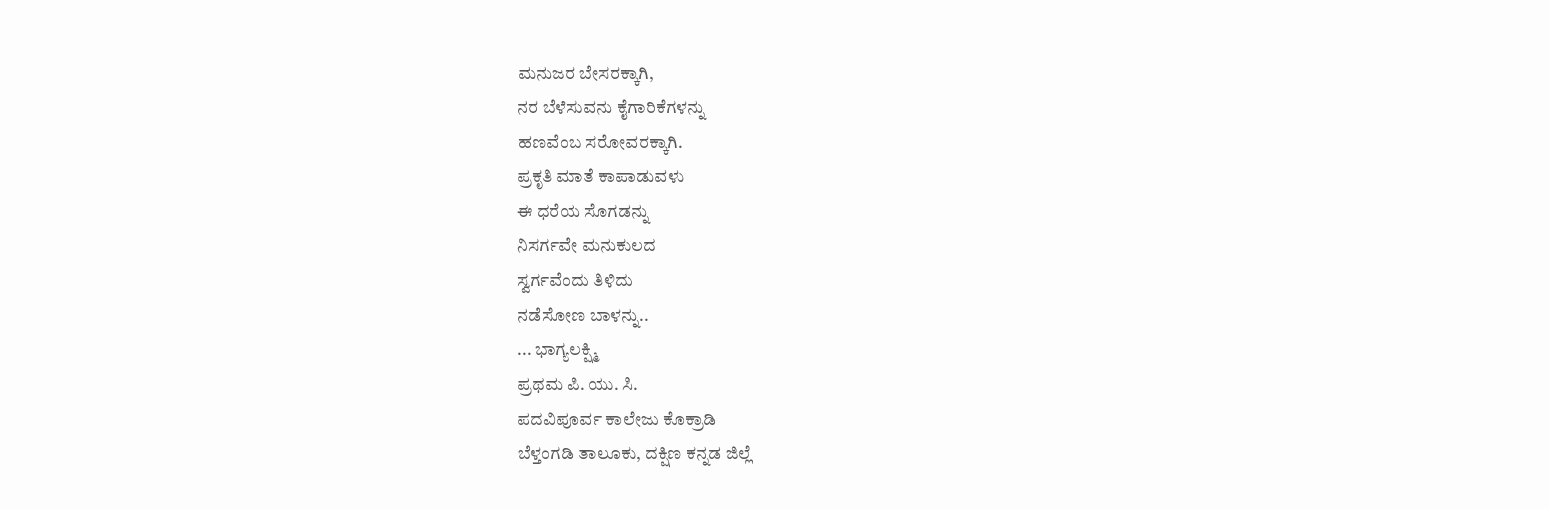ಮನುಜರ ಬೇಸರಕ್ಕಾಗಿ,
ನರ ಬೆಳೆಸುವನು ಕೈಗಾರಿಕೆಗಳನ್ನು
ಹಣವೆಂಬ ಸರೋವರಕ್ಕಾಗಿ.
ಪ್ರಕೃತಿ ಮಾತೆ ಕಾಪಾಡುವಳು
ಈ ಧರೆಯ ಸೊಗಡನ್ನು
ನಿಸರ್ಗವೇ ಮನುಕುಲದ
ಸ್ವರ್ಗವೆಂದು ತಿಳಿದು
ನಡೆಸೋಣ ಬಾಳನ್ನು..
... ಭಾಗ್ಯಲಕ್ಷ್ಮಿ
ಪ್ರಥಮ ಪಿ. ಯು. ಸಿ.
ಪದವಿಪೂರ್ವ ಕಾಲೇಜು ಕೊಕ್ರಾಡಿ
ಬೆಳ್ತಂಗಡಿ ತಾಲೂಕು, ದಕ್ಷಿಣ ಕನ್ನಡ ಜಿಲ್ಲೆ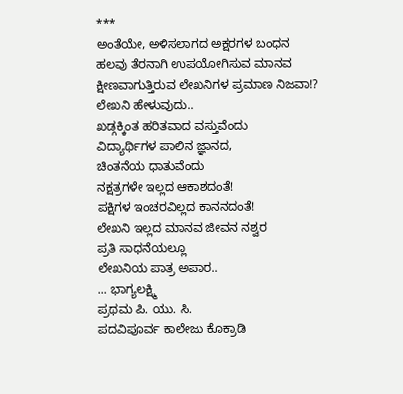***
ಅಂತೆಯೇ, ಅಳಿಸಲಾಗದ ಅಕ್ಷರಗಳ ಬಂಧನ
ಹಲವು ತೆರನಾಗಿ ಉಪಯೋಗಿಸುವ ಮಾನವ
ಕ್ಷೀಣವಾಗುತ್ತಿರುವ ಲೇಖನಿಗಳ ಪ್ರಮಾಣ ನಿಜವಾ!?
ಲೇಖನಿ ಹೇಳುವುದು..
ಖಡ್ಗಕ್ಕಿಂತ ಹರಿತವಾದ ವಸ್ತುವೆಂದು
ವಿದ್ಯಾರ್ಥಿಗಳ ಪಾಲಿನ ಜ್ಞಾನದ,
ಚಿಂತನೆಯ ಧಾತುವೆಂದು
ನಕ್ಷತ್ರಗಳೇ ಇಲ್ಲದ ಆಕಾಶದಂತೆ!
ಪಕ್ಷಿಗಳ ಇಂಚರವಿಲ್ಲದ ಕಾನನದಂತೆ!
ಲೇಖನಿ ಇಲ್ಲದ ಮಾನವ ಜೀವನ ನಶ್ವರ
ಪ್ರತಿ ಸಾಧನೆಯಲ್ಲೂ
ಲೇಖನಿಯ ಪಾತ್ರ ಅಪಾರ..
... ಭಾಗ್ಯಲಕ್ಷ್ಮಿ
ಪ್ರಥಮ ಪಿ. ಯು. ಸಿ.
ಪದವಿಪೂರ್ವ ಕಾಲೇಜು ಕೊಕ್ರಾಡಿ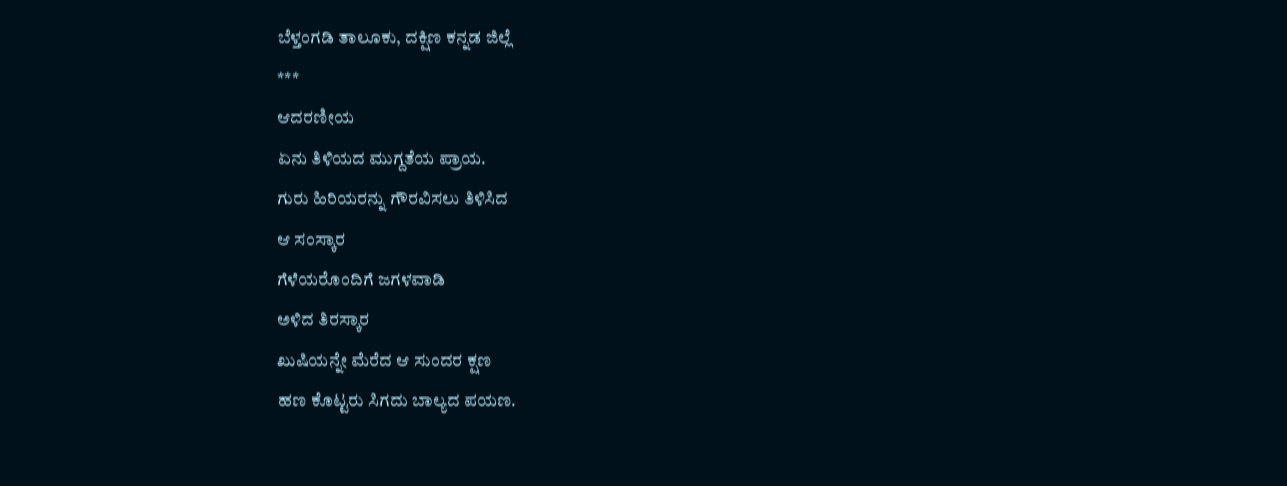ಬೆಳ್ತಂಗಡಿ ತಾಲೂಕು, ದಕ್ಷಿಣ ಕನ್ನಡ ಜಿಲ್ಲೆ
***
ಆದರಣೀಯ
ಏನು ತಿಳಿಯದ ಮುಗ್ದತೆಯ ಪ್ರಾಯ.
ಗುರು ಹಿರಿಯರನ್ನು ಗೌರವಿಸಲು ತಿಳಿಸಿದ
ಆ ಸಂಸ್ಕಾರ
ಗೆಳೆಯರೊಂದಿಗೆ ಜಗಳವಾಡಿ
ಅಳಿದ ತಿರಸ್ಕಾರ
ಖುಷಿಯನ್ನೇ ಮೆರೆದ ಆ ಸುಂದರ ಕ್ಷಣ
ಹಣ ಕೊಟ್ಟರು ಸಿಗದು ಬಾಲ್ಯದ ಪಯಣ.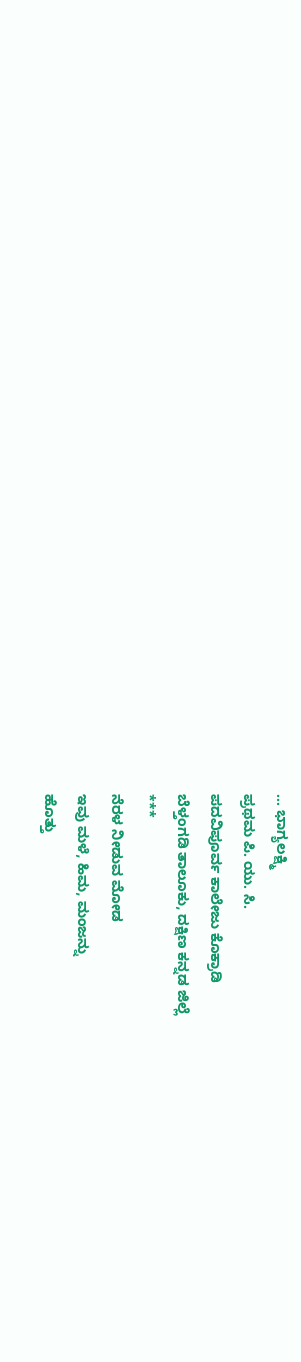... ಭಾಗ್ಯಲಕ್ಷ್ಮಿ
ಪ್ರಥಮ ಪಿ. ಯು. ಸಿ.
ಪದವಿಪೂರ್ವ ಕಾಲೇಜು ಕೊಕ್ರಾಡಿ
ಬೆಳ್ತಂಗಡಿ ತಾಲೂಕು, ದಕ್ಷಿಣ ಕನ್ನಡ ಜಿಲ್ಲೆ
***
ನೆರಳ ನೀಡುವ ಮೋಡ
ಇವು ಮಳೆ, ಹಿಮ, ಮಂಜನ್ನು
ಹೊತ್ತು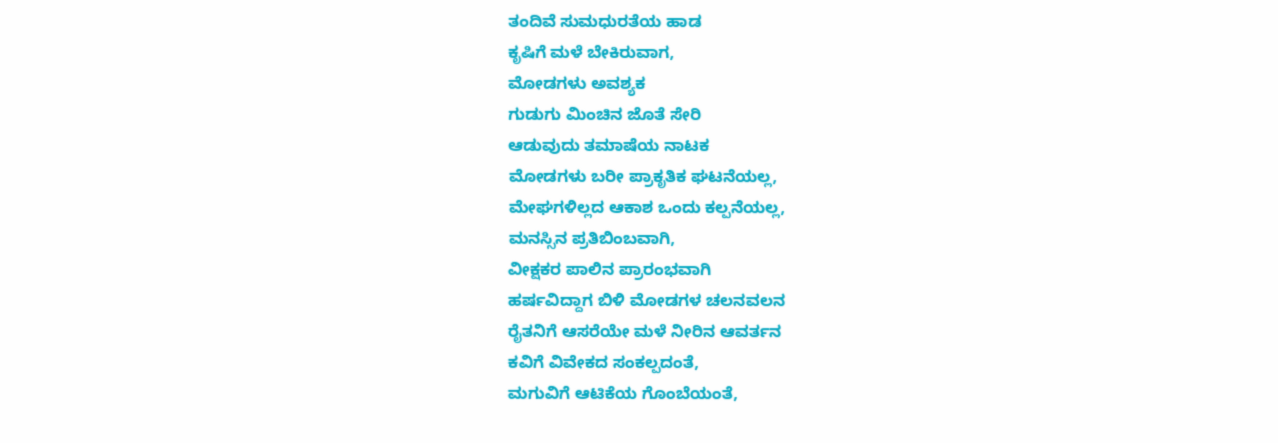ತಂದಿವೆ ಸುಮಧುರತೆಯ ಹಾಡ
ಕೃಷಿಗೆ ಮಳೆ ಬೇಕಿರುವಾಗ,
ಮೋಡಗಳು ಅವಶ್ಯಕ
ಗುಡುಗು ಮಿಂಚಿನ ಜೊತೆ ಸೇರಿ
ಆಡುವುದು ತಮಾಷೆಯ ನಾಟಕ
ಮೋಡಗಳು ಬರೀ ಪ್ರಾಕೃತಿಕ ಘಟನೆಯಲ್ಲ,
ಮೇಘಗಳಿಲ್ಲದ ಆಕಾಶ ಒಂದು ಕಲ್ಪನೆಯಲ್ಲ,
ಮನಸ್ಸಿನ ಪ್ರತಿಬಿಂಬವಾಗಿ,
ವೀಕ್ಷಕರ ಪಾಲಿನ ಪ್ರಾರಂಭವಾಗಿ
ಹರ್ಷವಿದ್ದಾಗ ಬಿಳಿ ಮೋಡಗಳ ಚಲನವಲನ
ರೈತನಿಗೆ ಆಸರೆಯೇ ಮಳೆ ನೀರಿನ ಆವರ್ತನ
ಕವಿಗೆ ವಿವೇಕದ ಸಂಕಲ್ಪದಂತೆ,
ಮಗುವಿಗೆ ಆಟಿಕೆಯ ಗೊಂಬೆಯಂತೆ,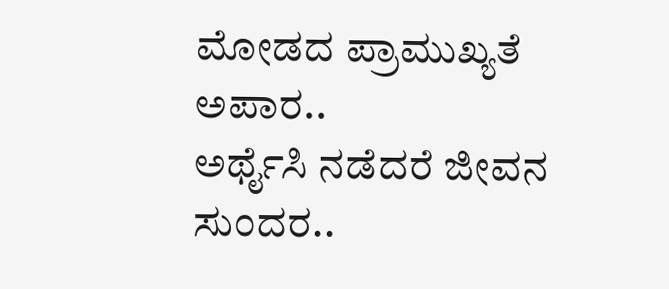ಮೋಡದ ಪ್ರಾಮುಖ್ಯತೆ ಅಪಾರ..
ಅರ್ಥೈಸಿ ನಡೆದರೆ ಜೀವನ ಸುಂದರ..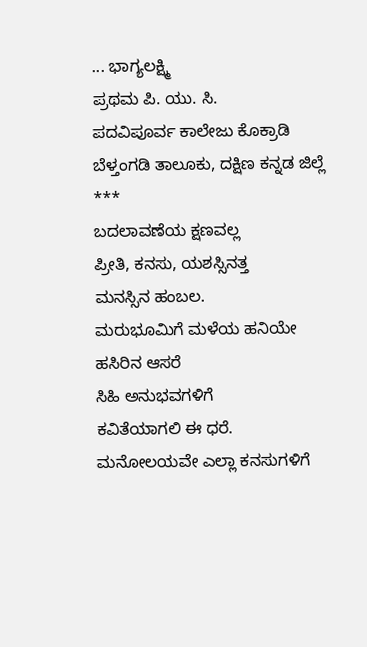... ಭಾಗ್ಯಲಕ್ಷ್ಮಿ
ಪ್ರಥಮ ಪಿ. ಯು. ಸಿ.
ಪದವಿಪೂರ್ವ ಕಾಲೇಜು ಕೊಕ್ರಾಡಿ
ಬೆಳ್ತಂಗಡಿ ತಾಲೂಕು, ದಕ್ಷಿಣ ಕನ್ನಡ ಜಿಲ್ಲೆ
***
ಬದಲಾವಣೆಯ ಕ್ಷಣವಲ್ಲ
ಪ್ರೀತಿ, ಕನಸು, ಯಶಸ್ಸಿನತ್ತ
ಮನಸ್ಸಿನ ಹಂಬಲ.
ಮರುಭೂಮಿಗೆ ಮಳೆಯ ಹನಿಯೇ
ಹಸಿರಿನ ಆಸರೆ
ಸಿಹಿ ಅನುಭವಗಳಿಗೆ
ಕವಿತೆಯಾಗಲಿ ಈ ಧರೆ.
ಮನೋಲಯವೇ ಎಲ್ಲಾ ಕನಸುಗಳಿಗೆ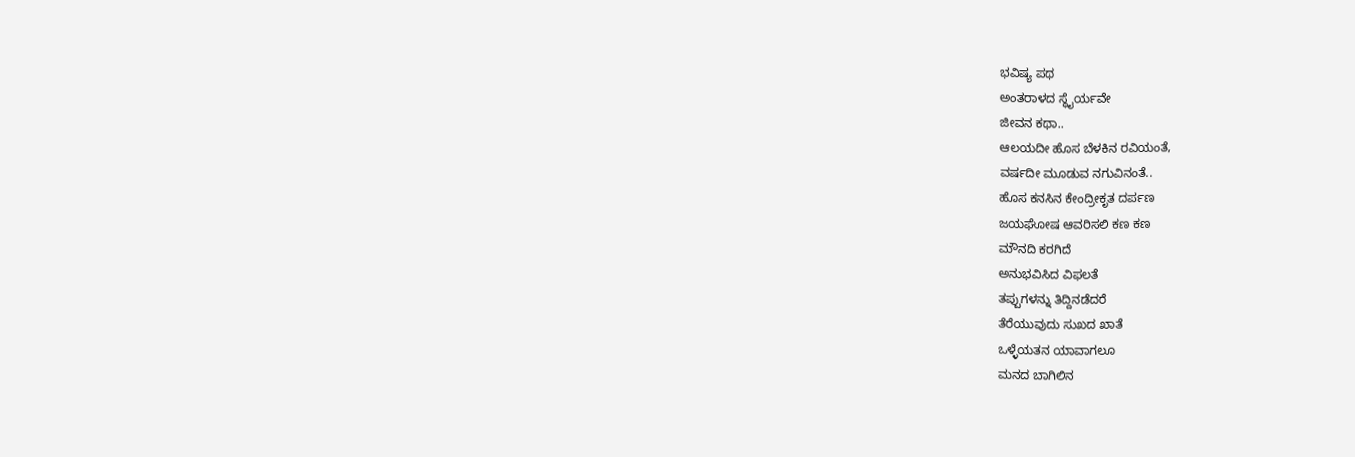ಭವಿಷ್ಯ ಪಥ
ಅಂತರಾಳದ ಸ್ಥೈರ್ಯವೇ
ಜೀವನ ಕಥಾ..
ಆಲಯದೀ ಹೊಸ ಬೆಳಕಿನ ರವಿಯಂತೆ,
ವರ್ಷದೀ ಮೂಡುವ ನಗುವಿನಂತೆ..
ಹೊಸ ಕನಸಿನ ಕೇಂದ್ರೀಕೃತ ದರ್ಪಣ
ಜಯಘೋಷ ಆವರಿಸಲಿ ಕಣ ಕಣ
ಮೌನದಿ ಕರಗಿದೆ
ಅನುಭವಿಸಿದ ವಿಫಲತೆ
ತಪ್ಪುಗಳನ್ನು ತಿದ್ದಿನಡೆದರೆ
ತೆರೆಯುವುದು ಸುಖದ ಖಾತೆ
ಒಳ್ಳೆಯತನ ಯಾವಾಗಲೂ
ಮನದ ಬಾಗಿಲಿನ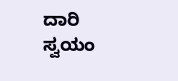ದಾರಿ
ಸ್ವಯಂ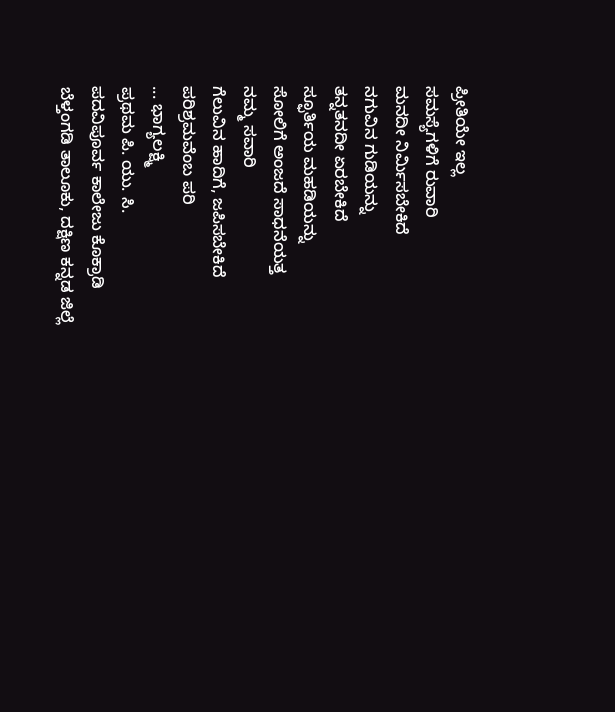ಪ್ರೀತಿಯೇ ಇಲ್ಲ
ಸಮಸ್ಯೆಗಳಿಗೆ ರುವಾರಿ
ಮನದೀ ನಿರ್ಮಿಸಬೇಕಿದೆ
ನಗುವಿನ ಗುಡಿಯನ್ನು
ತನ್ನತನದೀ ಏರಬೇಕಿದೆ
ಸ್ಫೂರ್ತಿಯ ಮಹಡಿಯನ್ನು
ಸೋಲಿಗೆ ಅಂಜದೆ ಸಾಧನೆಯತ್ತ
ನಮ್ಮ ಸವಾರಿ
ಗೆಲುವಿನ ಹಾದಿಗೆ, ಜಪಿಸಬೇಕಿದೆ
ಪರಿಶ್ರಮವೆಂಬ ಪರಿ
... ಭಾಗ್ಯಲಕ್ಷ್ಮಿ
ಪ್ರಥಮ ಪಿ. ಯು. ಸಿ.
ಪದವಿಪೂರ್ವ ಕಾಲೇಜು ಕೊಕ್ರಾಡಿ
ಬೆಳ್ತಂಗಡಿ ತಾಲೂಕು, ದಕ್ಷಿಣ ಕನ್ನಡ ಜಿಲ್ಲೆ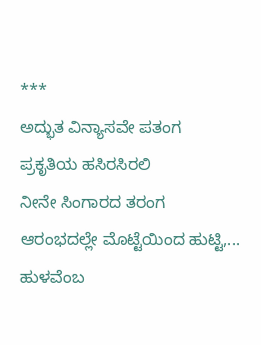***
ಅದ್ಭುತ ವಿನ್ಯಾಸವೇ ಪತಂಗ
ಪ್ರಕೃತಿಯ ಹಸಿರಸಿರಲಿ
ನೀನೇ ಸಿಂಗಾರದ ತರಂಗ
ಆರಂಭದಲ್ಲೇ ಮೊಟ್ಟೆಯಿಂದ ಹುಟ್ಟಿ,...
ಹುಳವೆಂಬ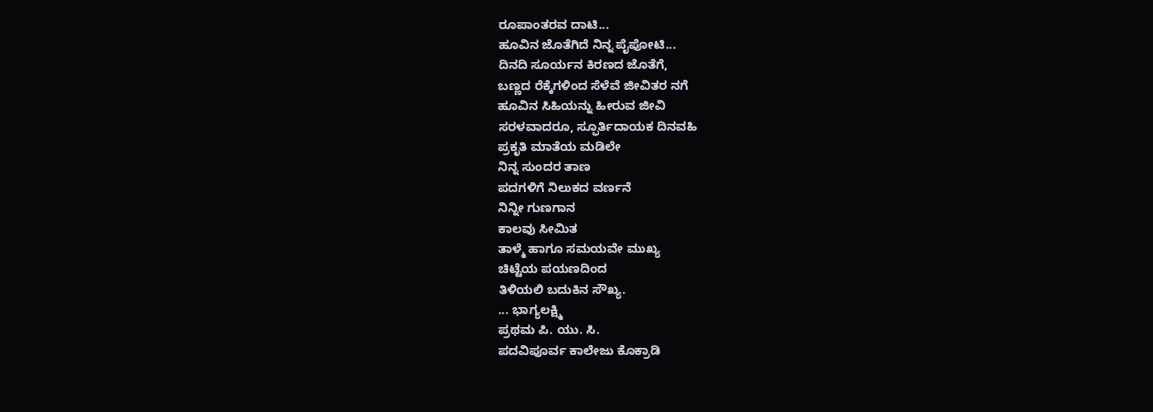ರೂಪಾಂತರವ ದಾಟಿ...
ಹೂವಿನ ಜೊತೆಗಿದೆ ನಿನ್ನ ಪೈಪೋಟಿ...
ದಿನದಿ ಸೂರ್ಯನ ಕಿರಣದ ಜೊತೆಗೆ,
ಬಣ್ಣದ ರೆಕ್ಕೆಗಳಿಂದ ಸೆಳೆವೆ ಜೀವಿತರ ನಗೆ
ಹೂವಿನ ಸಿಹಿಯನ್ನು ಹೀರುವ ಜೀವಿ
ಸರಳವಾದರೂ, ಸ್ಫೂರ್ತಿದಾಯಕ ದಿನವಹಿ
ಪ್ರಕೃತಿ ಮಾತೆಯ ಮಡಿಲೇ
ನಿನ್ನ ಸುಂದರ ತಾಣ
ಪದಗಳಿಗೆ ನಿಲುಕದ ವರ್ಣನೆ
ನಿನ್ನೀ ಗುಣಗಾನ
ಕಾಲವು ಸೀಮಿತ
ತಾಳ್ಮೆ ಹಾಗೂ ಸಮಯವೇ ಮುಖ್ಯ
ಚಿಟ್ಟೆಯ ಪಯಣದಿಂದ
ತಿಳಿಯಲಿ ಬದುಕಿನ ಸೌಖ್ಯ.
... ಭಾಗ್ಯಲಕ್ಷ್ಮಿ
ಪ್ರಥಮ ಪಿ. ಯು. ಸಿ.
ಪದವಿಪೂರ್ವ ಕಾಲೇಜು ಕೊಕ್ರಾಡಿ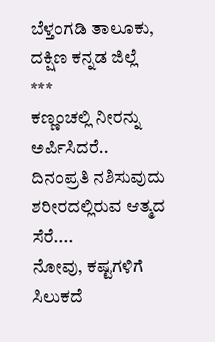ಬೆಳ್ತಂಗಡಿ ತಾಲೂಕು, ದಕ್ಷಿಣ ಕನ್ನಡ ಜಿಲ್ಲೆ
***
ಕಣ್ಣಂಚಲ್ಲಿ ನೀರನ್ನು ಅರ್ಪಿಸಿದರೆ..
ದಿನಂಪ್ರತಿ ನಶಿಸುವುದು
ಶರೀರದಲ್ಲಿರುವ ಆತ್ಮದ ಸೆರೆ....
ನೋವು, ಕಷ್ಟಗಳಿಗೆ ಸಿಲುಕದೆ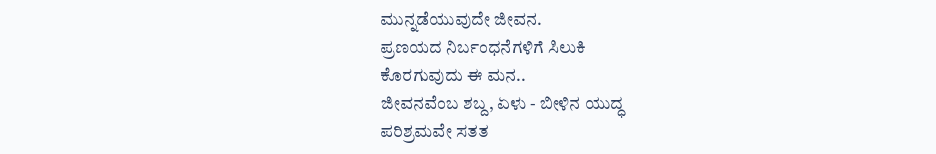ಮುನ್ನಡೆಯುವುದೇ ಜೀವನ.
ಪ್ರಣಯದ ನಿರ್ಬಂಧನೆಗಳಿಗೆ ಸಿಲುಕಿ
ಕೊರಗುವುದು ಈ ಮನ..
ಜೀವನವೆಂಬ ಶಬ್ದ, ಏಳು - ಬೀಳಿನ ಯುದ್ಧ
ಪರಿಶ್ರಮವೇ ಸತತ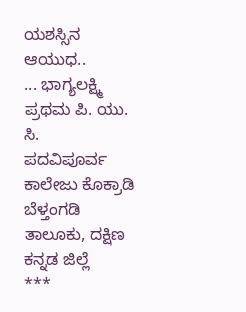ಯಶಸ್ಸಿನ ಆಯುಧ..
... ಭಾಗ್ಯಲಕ್ಷ್ಮಿ
ಪ್ರಥಮ ಪಿ. ಯು. ಸಿ.
ಪದವಿಪೂರ್ವ ಕಾಲೇಜು ಕೊಕ್ರಾಡಿ
ಬೆಳ್ತಂಗಡಿ ತಾಲೂಕು, ದಕ್ಷಿಣ ಕನ್ನಡ ಜಿಲ್ಲೆ
***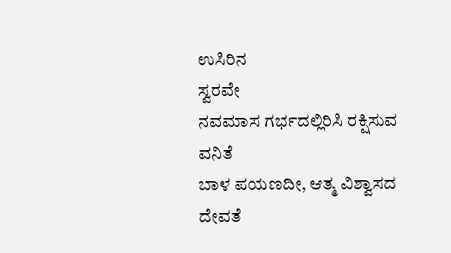ಉಸಿರಿನ
ಸ್ವರವೇ
ನವಮಾಸ ಗರ್ಭದಲ್ಲಿರಿಸಿ ರಕ್ಷಿಸುವ ವನಿತೆ
ಬಾಳ ಪಯಣದೀ, ಆತ್ಮ ವಿಶ್ವಾಸದ ದೇವತೆ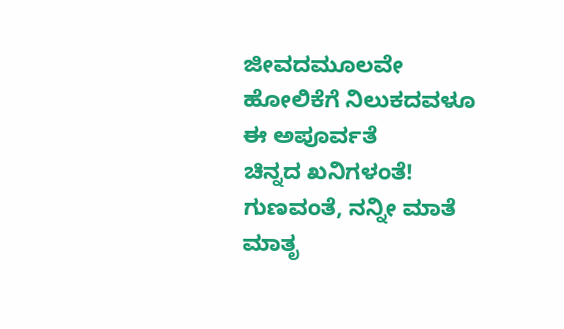ಜೀವದಮೂಲವೇ
ಹೋಲಿಕೆಗೆ ನಿಲುಕದವಳೂ
ಈ ಅಪೂರ್ವತೆ
ಚಿನ್ನದ ಖನಿಗಳಂತೆ!
ಗುಣವಂತೆ, ನನ್ನೀ ಮಾತೆ
ಮಾತೃ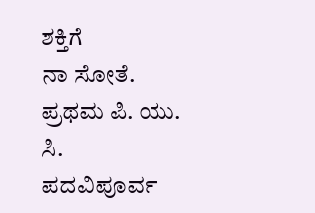ಶಕ್ತಿಗೆ
ನಾ ಸೋತೆ.
ಪ್ರಥಮ ಪಿ. ಯು. ಸಿ.
ಪದವಿಪೂರ್ವ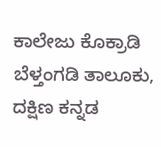ಕಾಲೇಜು ಕೊಕ್ರಾಡಿ
ಬೆಳ್ತಂಗಡಿ ತಾಲೂಕು, ದಕ್ಷಿಣ ಕನ್ನಡ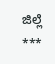ಜಿಲ್ಲೆ
***